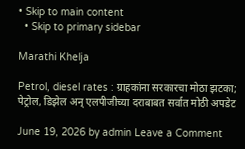• Skip to main content
  • Skip to primary sidebar

Marathi Khelja

Petrol, diesel rates : ग्राहकांना सरकारचा मोठा झटका; पेट्रोल, डिझेल अन् एलपीजीच्या दराबाबत सर्वात मोठी अपडेट

June 19, 2026 by admin Leave a Comment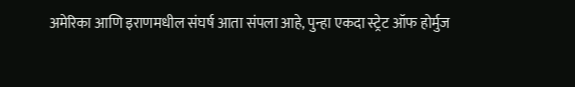अमेरिका आणि इराणमधील संघर्ष आता संपला आहे, पुन्हा एकदा स्ट्रेट ऑफ होर्मुज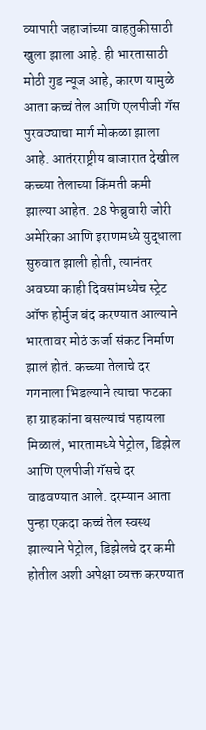व्यापारी जहाजांच्या वाहतुकीसाठी खुला झाला आहे. ही भारतासाठी मोठी गुड न्यूज आहे, कारण यामुळे आता कच्चं तेल आणि एलपीजी गॅस पुरवठ्याचा मार्ग मोकळा झाला आहे. आतंरराष्ट्रीय बाजारात देखील कच्च्या तेलाच्या किंमती कमी झाल्या आहेत. 28 फेब्रुवारी जोरी अमेरिका आणि इराणमध्ये युद्धाला सुरुवात झाली होती, त्यानंतर अवघ्या काही दिवसांमध्येच स्ट्रेट ऑफ होर्मुज बंद करण्यात आल्याने भारतावर मोठं ऊर्जा संकट निर्माण झालं होतं. कच्च्या तेलाचे दर गगनाला भिडल्याने त्याचा फटका हा ग्राहकांना बसल्याचं पहायला मिळालं, भारतामध्ये पेट्रोल, डिझेल आणि एलपीजी गॅसचे दर वाढवण्यात आले. दरम्यान आता पुन्हा एकदा कच्चं तेल स्वस्थ झाल्याने पेट्रोल, डिझेलचे दर कमी होतील अशी अपेक्षा व्यक्त करण्यात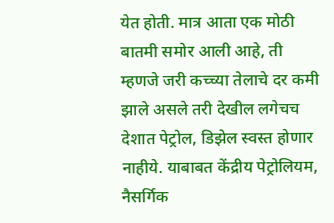येत होती. मात्र आता एक मोठी बातमी समोर आली आहे, ती म्हणजे जरी कच्च्या तेलाचे दर कमी झाले असले तरी देखील लगेचच देशात पेट्रोल, डिझेल स्वस्त होणार नाहीये. याबाबत केंद्रीय पेट्रोलियम, नैसर्गिक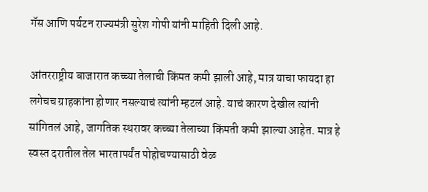गॅस आणि पर्यटन राज्यमंत्री सुरेश गोपी यांनी माहिती दिली आहे.

आंतरराष्ट्रीय बाजारात कच्च्या तेलाची किंमत कमी झाली आहे, मात्र याचा फायदा हा लगेचच ग्राहकांना होणार नसल्याचं त्यांनी म्हटलं आहे. याचं कारण देखील त्यांनी सांगितलं आहे, जागतिक स्थरावर कच्च्या तेलाच्या किंमती कमी झाल्या आहेत. मात्र हे स्वस्त दरातील तेल भारतापर्यंत पोहोचण्यासाठी वेळ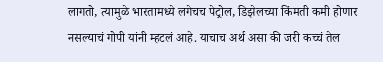लागतो, त्यामुळे भारतामध्ये लगेचच पेट्रोल, डिझेलच्या किंमती कमी होणार नसल्याचं गोपी यांनी म्हटलं आहे. याचाच अर्थ असा की जरी कच्चं तेल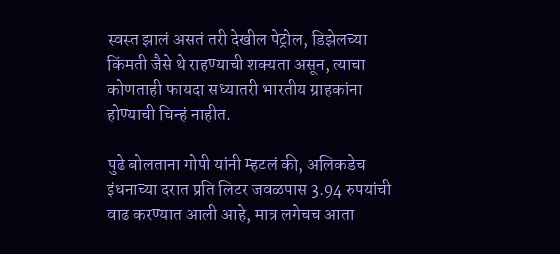स्वस्त झालं असतं तरी देखील पेट्रोल, डिझेलच्या किंमती जैसे थे राहण्याची शक्यता असून, त्याचा कोणताही फायदा सध्यातरी भारतीय ग्राहकांना होण्याची चिन्हं नाहीत.

पुढे बोलताना गोपी यांनी म्हटलं की, अलिकडेच इंधनाच्या दरात प्रति लिटर जवळपास 3.94 रुपयांची वाढ करण्यात आली आहे, मात्र लगेचच आता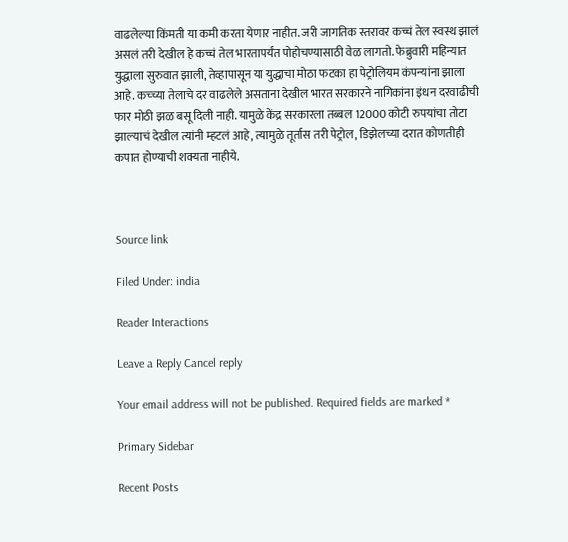वाढलेल्या किंमती या कमी करता येणार नाहीत. जरी जागतिक स्तरावर कच्चं तेल स्वस्थ झालं असलं तरी देखील हे कच्चं तेल भारतापर्यंत पोहोचण्यासाठी वेळ लागतो. फेब्रुवारी महिन्यात युद्धाला सुरुवात झाली, तेव्हापासून या युद्धाचा मोठा फटका हा पेट्रोलियम कंपन्यांना झाला आहे. कच्च्या तेलाचे दर वाढलेले असताना देखील भारत सरकारने नागिकांना इंधन दरवाढीची फार मोठी झळ बसू दिली नाही. यामुळे केंद्र सरकारला तब्बल 12000 कोटी रुपयांचा तोटा झाल्याचं देखील त्यांनी म्हटलं आहे, त्यामुळे तूर्तास तरी पेट्रोल, डिझेलच्या दरात कोणतीही कपात होण्याची शक्यता नाहीये.



Source link

Filed Under: india

Reader Interactions

Leave a Reply Cancel reply

Your email address will not be published. Required fields are marked *

Primary Sidebar

Recent Posts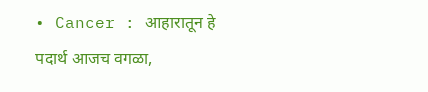• Cancer : आहारातून हे पदार्थ आजच वगळा,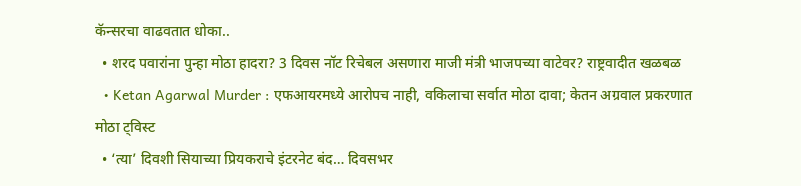कॅन्सरचा वाढवतात धोका..
  • शरद पवारांना पुन्हा मोठा हादरा? 3 दिवस नॉट रिचेबल असणारा माजी मंत्री भाजपच्या वाटेवर? राष्ट्रवादीत खळबळ
  • Ketan Agarwal Murder : एफआयरमध्ये आरोपच नाही, वकिलाचा सर्वात मोठा दावा; केतन अग्रवाल प्रकरणात मोठा ट्विस्ट
  • ‘त्या’ दिवशी सियाच्या प्रियकराचे इंटरनेट बंद… दिवसभर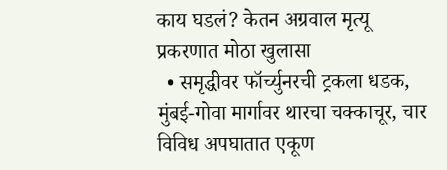काय घडलं? केतन अग्रवाल मृत्यू प्रकरणात मोठा खुलासा
  • समृद्धीवर फॉर्च्युनरची ट्रकला धडक, मुंबई-गोवा मार्गावर थारचा चक्काचूर, चार विविध अपघातात एकूण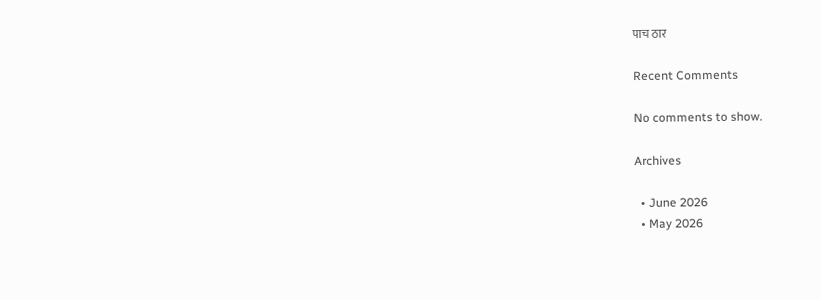पाच ठार

Recent Comments

No comments to show.

Archives

  • June 2026
  • May 2026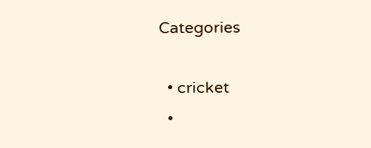Categories

  • cricket
  •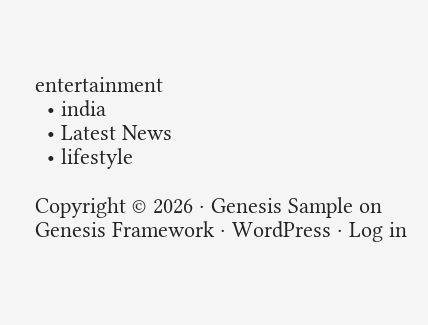entertainment
  • india
  • Latest News
  • lifestyle

Copyright © 2026 · Genesis Sample on Genesis Framework · WordPress · Log in